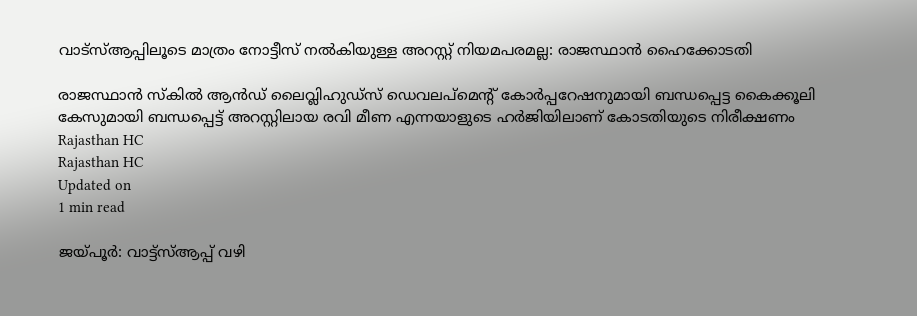വാട്‌സ്ആപ്പിലൂടെ മാത്രം നോട്ടീസ് നല്‍കിയുള്ള അറസ്റ്റ് നിയമപരമല്ല: രാജസ്ഥാന്‍ ഹൈക്കോടതി

രാജസ്ഥാന്‍ സ്‌കില്‍ ആന്‍ഡ് ലൈവ്ലിഹുഡ്സ് ഡെവലപ്മെന്റ് കോര്‍പ്പറേഷനുമായി ബന്ധപ്പെട്ട കൈക്കൂലി കേസുമായി ബന്ധപ്പെട്ട് അറസ്റ്റിലായ രവി മീണ എന്നയാളുടെ ഹര്‍ജിയിലാണ് കോടതിയുടെ നിരീക്ഷണം
Rajasthan HC
Rajasthan HC
Updated on
1 min read

ജയ്പൂര്‍: വാട്ട്സ്ആപ്പ് വഴി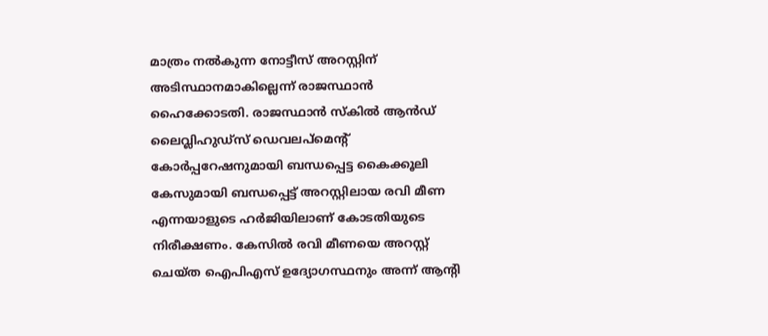മാത്രം നല്‍കുന്ന നോട്ടീസ് അറസ്റ്റിന് അടിസ്ഥാനമാകില്ലെന്ന് രാജസ്ഥാന്‍ ഹൈക്കോടതി. രാജസ്ഥാന്‍ സ്‌കില്‍ ആന്‍ഡ് ലൈവ്ലിഹുഡ്സ് ഡെവലപ്മെന്റ് കോര്‍പ്പറേഷനുമായി ബന്ധപ്പെട്ട കൈക്കൂലി കേസുമായി ബന്ധപ്പെട്ട് അറസ്റ്റിലായ രവി മീണ എന്നയാളുടെ ഹര്‍ജിയിലാണ് കോടതിയുടെ നിരീക്ഷണം. കേസില്‍ രവി മീണയെ അറസ്റ്റ് ചെയ്ത ഐപിഎസ് ഉദ്യോഗസ്ഥനും അന്ന് ആന്റി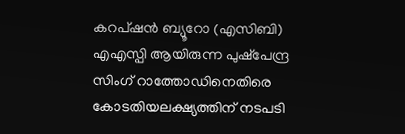കറപ്ഷന്‍ ബ്യൂറോ (എസിബി) എഎസ്പി ആയിരുന്ന പുഷ്‌പേന്ദ്ര സിംഗ് റാത്തോഡിനെതിരെ കോടതിയലക്ഷ്യത്തിന് നടപടി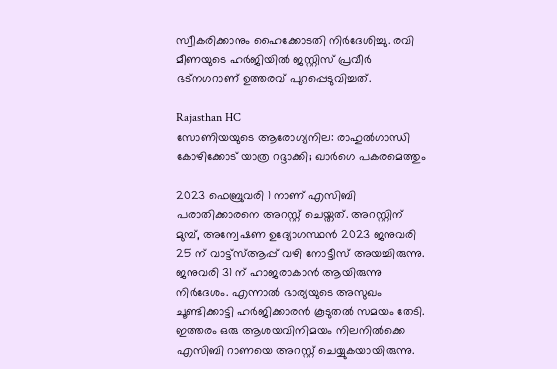സ്വീകരിക്കാനും ഹൈക്കോടതി നിര്‍ദേശിച്ചു. രവി മീണയുടെ ഹര്‍ജിയില്‍ ജസ്റ്റിസ് പ്രവീര്‍ ഭട്‌നഗറാണ് ഉത്തരവ് പുറപ്പെടുവിച്ചത്.

Rajasthan HC
സോണിയയുടെ ആരോഗ്യനില: രാഹുല്‍ഗാന്ധി കോഴിക്കോട് യാത്ര റദ്ദാക്കി; ഖാര്‍ഗെ പകരമെത്തും

2023 ഫെബ്രുവരി 1 നാണ് എസിബി പരാതിക്കാരനെ അറസ്റ്റ് ചെയ്തത്. അറസ്റ്റിന് മുമ്പ്, അന്വേഷണ ഉദ്യോഗസ്ഥന്‍ 2023 ജനുവരി 25 ന് വാട്ട്സ്ആപ്പ് വഴി നോട്ടീസ് അയച്ചിരുന്നു. ജനുവരി 31 ന് ഹാജരാകാന്‍ ആയിരുന്നു നിര്‍ദേശം. എന്നാല്‍ ഭാര്യയുടെ അസുഖം ചൂണ്ടിക്കാട്ടി ഹര്‍ജിക്കാരന്‍ കൂടുതല്‍ സമയം തേടി. ഇത്തരം ഒരു ആശയവിനിമയം നിലനില്‍ക്കെ എസിബി റാണയെ അറസ്റ്റ് ചെയ്യുകയായിരുന്നു.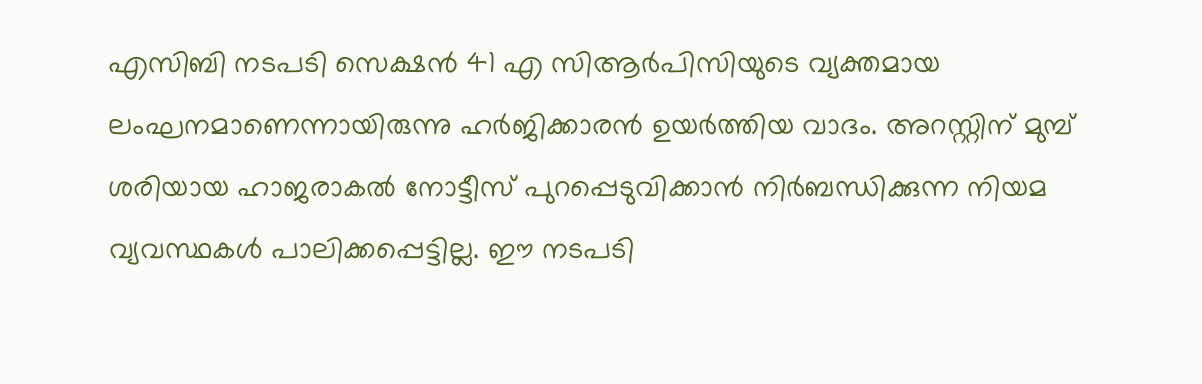എസിബി നടപടി സെക്ഷന്‍ 41 എ സിആര്‍പിസിയുടെ വ്യക്തമായ ലംഘനമാണെന്നായിരുന്നു ഹര്‍ജിക്കാരന്‍ ഉയര്‍ത്തിയ വാദം. അറസ്റ്റിന് മുമ്പ് ശരിയായ ഹാജരാകല്‍ നോട്ടീസ് പുറപ്പെടുവിക്കാന്‍ നിര്‍ബന്ധിക്കുന്ന നിയമ വ്യവസ്ഥകള്‍ പാലിക്കപ്പെട്ടില്ല. ഈ നടപടി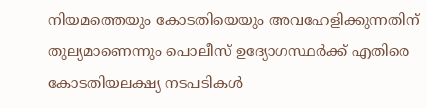നിയമത്തെയും കോടതിയെയും അവഹേളിക്കുന്നതിന് തുല്യമാണെന്നും പൊലീസ് ഉദ്യോഗസ്ഥര്‍ക്ക് എതിരെ കോടതിയലക്ഷ്യ നടപടികള്‍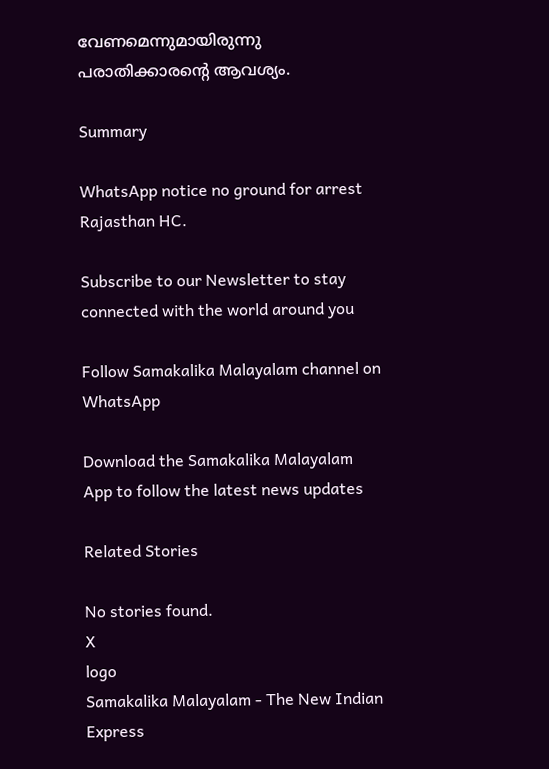വേണമെന്നുമായിരുന്നു പരാതിക്കാരന്റെ ആവശ്യം.

Summary

WhatsApp notice no ground for arrest Rajasthan HC.

Subscribe to our Newsletter to stay connected with the world around you

Follow Samakalika Malayalam channel on WhatsApp

Download the Samakalika Malayalam App to follow the latest news updates

Related Stories

No stories found.
X
logo
Samakalika Malayalam - The New Indian Express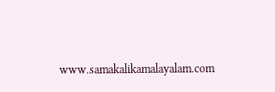www.samakalikamalayalam.com